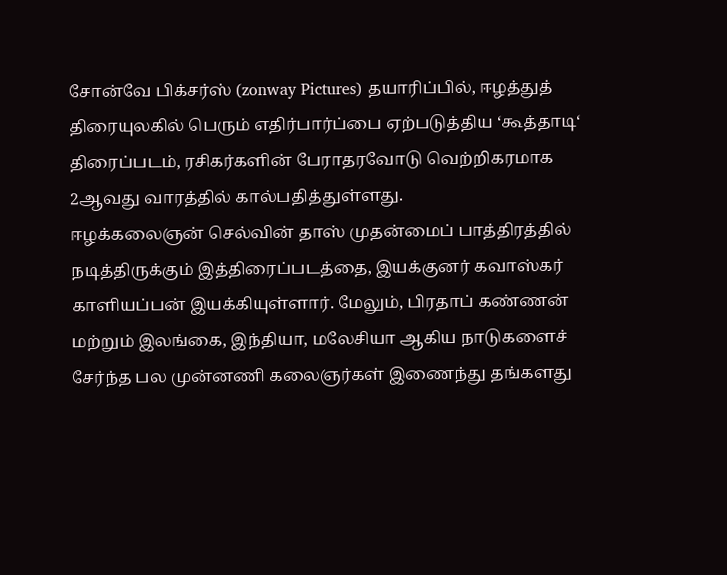சோன்வே பிக்சர்ஸ் (zonway Pictures) தயாரிப்பில், ஈழத்துத் திரையுலகில் பெரும் எதிர்பார்ப்பை ஏற்படுத்திய ‘கூத்தாடி‘ திரைப்படம், ரசிகர்களின் பேராதரவோடு வெற்றிகரமாக 2ஆவது வாரத்தில் கால்பதித்துள்ளது.
ஈழக்கலைஞன் செல்வின் தாஸ் முதன்மைப் பாத்திரத்தில் நடித்திருக்கும் இத்திரைப்படத்தை, இயக்குனர் கவாஸ்கர் காளியப்பன் இயக்கியுள்ளார். மேலும், பிரதாப் கண்ணன் மற்றும் இலங்கை, இந்தியா, மலேசியா ஆகிய நாடுகளைச் சேர்ந்த பல முன்னணி கலைஞர்கள் இணைந்து தங்களது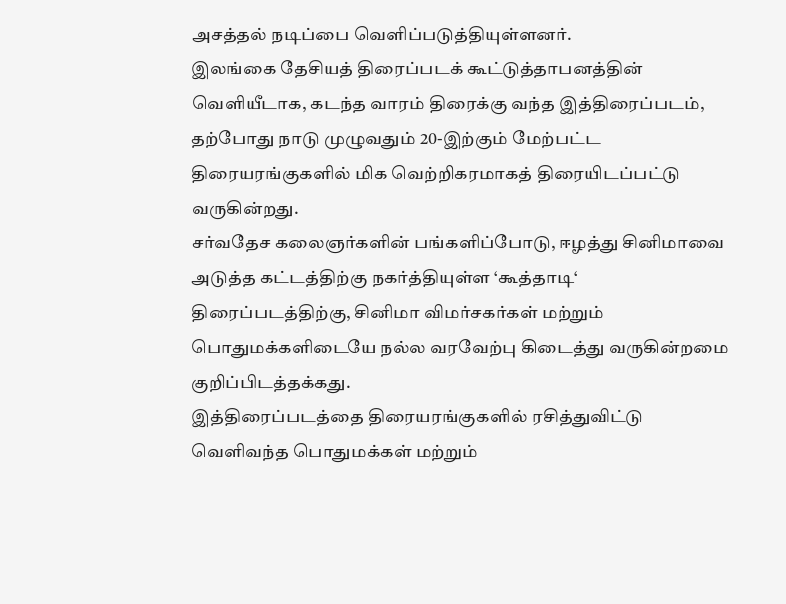அசத்தல் நடிப்பை வெளிப்படுத்தியுள்ளனர்.
இலங்கை தேசியத் திரைப்படக் கூட்டுத்தாபனத்தின் வெளியீடாக, கடந்த வாரம் திரைக்கு வந்த இத்திரைப்படம், தற்போது நாடு முழுவதும் 20-இற்கும் மேற்பட்ட திரையரங்குகளில் மிக வெற்றிகரமாகத் திரையிடப்பட்டு வருகின்றது.
சர்வதேச கலைஞர்களின் பங்களிப்போடு, ஈழத்து சினிமாவை அடுத்த கட்டத்திற்கு நகர்த்தியுள்ள ‘கூத்தாடி‘ திரைப்படத்திற்கு, சினிமா விமர்சகர்கள் மற்றும் பொதுமக்களிடையே நல்ல வரவேற்பு கிடைத்து வருகின்றமை குறிப்பிடத்தக்கது.
இத்திரைப்படத்தை திரையரங்குகளில் ரசித்துவிட்டு வெளிவந்த பொதுமக்கள் மற்றும்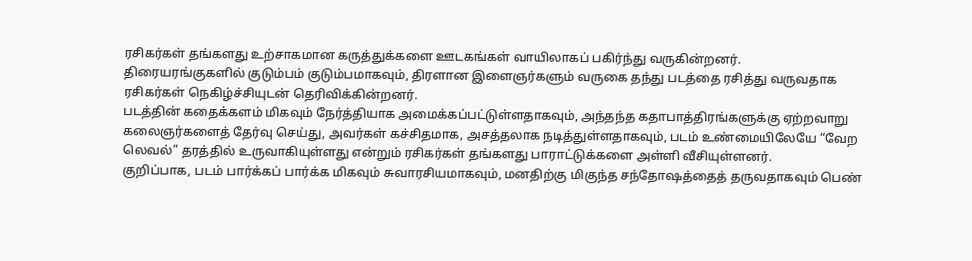ரசிகர்கள் தங்களது உற்சாகமான கருத்துக்களை ஊடகங்கள் வாயிலாகப் பகிர்ந்து வருகின்றனர்.
திரையரங்குகளில் குடும்பம் குடும்பமாகவும், திரளான இளைஞர்களும் வருகை தந்து படத்தை ரசித்து வருவதாக ரசிகர்கள் நெகிழ்ச்சியுடன் தெரிவிக்கின்றனர்.
படத்தின் கதைக்களம் மிகவும் நேர்த்தியாக அமைக்கப்பட்டுள்ளதாகவும், அந்தந்த கதாபாத்திரங்களுக்கு ஏற்றவாறு கலைஞர்களைத் தேர்வு செய்து, அவர்கள் கச்சிதமாக, அசத்தலாக நடித்துள்ளதாகவும், படம் உண்மையிலேயே “வேற லெவல்” தரத்தில் உருவாகியுள்ளது என்றும் ரசிகர்கள் தங்களது பாராட்டுக்களை அள்ளி வீசியுள்ளனர்.
குறிப்பாக, படம் பார்க்கப் பார்க்க மிகவும் சுவாரசியமாகவும், மனதிற்கு மிகுந்த சந்தோஷத்தைத் தருவதாகவும் பெண்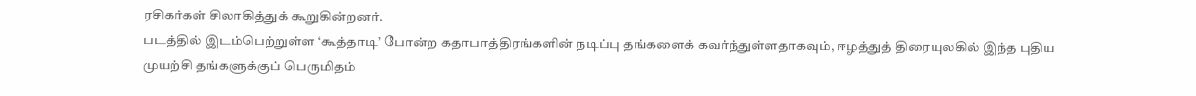ரசிகர்கள் சிலாகித்துக் கூறுகின்றனர்.
படத்தில் இடம்பெற்றுள்ள ‘கூத்தாடி’ போன்ற கதாபாத்திரங்களின் நடிப்பு தங்களைக் கவர்ந்துள்ளதாகவும், ஈழத்துத் திரையுலகில் இந்த புதிய முயற்சி தங்களுக்குப் பெருமிதம்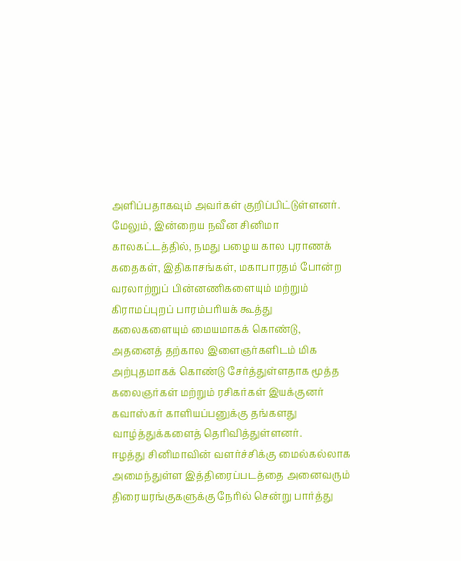அளிப்பதாகவும் அவர்கள் குறிப்பிட்டுள்ளனர்.
மேலும், இன்றைய நவீன சினிமா காலகட்டத்தில், நமது பழைய கால புராணக் கதைகள், இதிகாசங்கள், மகாபாரதம் போன்ற வரலாற்றுப் பின்னணிகளையும் மற்றும் கிராமப்புறப் பாரம்பரியக் கூத்து கலைகளையும் மையமாகக் கொண்டு, அதனைத் தற்கால இளைஞர்களிடம் மிக அற்புதமாகக் கொண்டு சேர்த்துள்ளதாக மூத்த கலைஞர்கள் மற்றும் ரசிகர்கள் இயக்குனர் கவாஸ்கர் காளியப்பனுக்கு தங்களது வாழ்த்துக்களைத் தெரிவித்துள்ளனர்.
ஈழத்து சினிமாவின் வளர்ச்சிக்கு மைல்கல்லாக அமைந்துள்ள இத்திரைப்படத்தை அனைவரும் திரையரங்குகளுக்கு நேரில் சென்று பார்த்து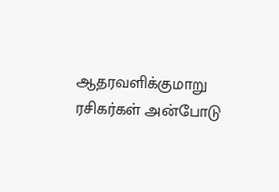ஆதரவளிக்குமாறு ரசிகர்கள் அன்போடு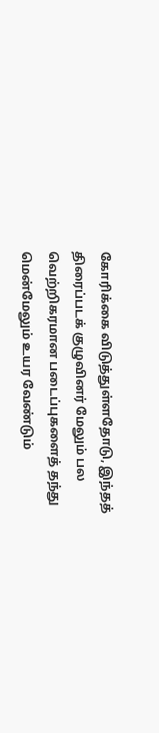கோரிக்கை விடுத்துள்ளதோடு, இந்தத் திரைப்படக் குழுவினர் மேலும் பல வெற்றிகரமான படைப்புகளைத் தந்து மென்மேலும் உயர வேண்டும்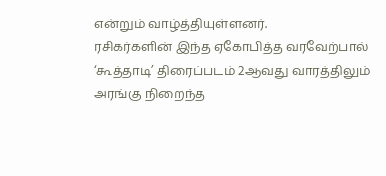என்றும் வாழ்த்தியுள்ளனர்.
ரசிகர்களின் இந்த ஏகோபித்த வரவேற்பால் ‘கூத்தாடி’ திரைப்படம் 2ஆவது வாரத்திலும் அரங்கு நிறைந்த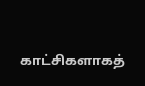காட்சிகளாகத்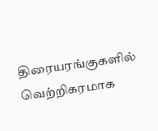திரையரங்குகளில் வெற்றிகரமாக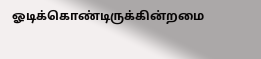ஓடிக்கொண்டிருக்கின்றமை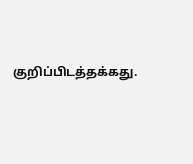குறிப்பிடத்தக்கது.